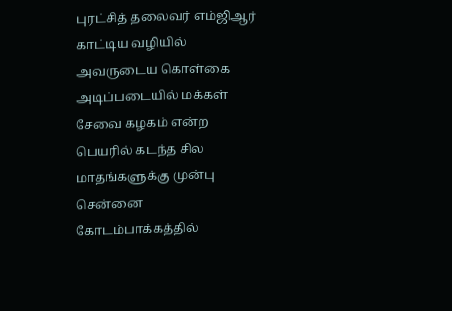புரட்சித் தலைவர் எம்ஜிஆர் காட்டிய வழியில் அவருடைய கொள்கை அடிப்படையில் மக்கள் சேவை கழகம் என்ற பெயரில் கடந்த சில மாதங்களுக்கு முன்பு சென்னை கோடம்பாக்கத்தில்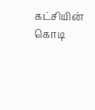கட்சியின் கொடி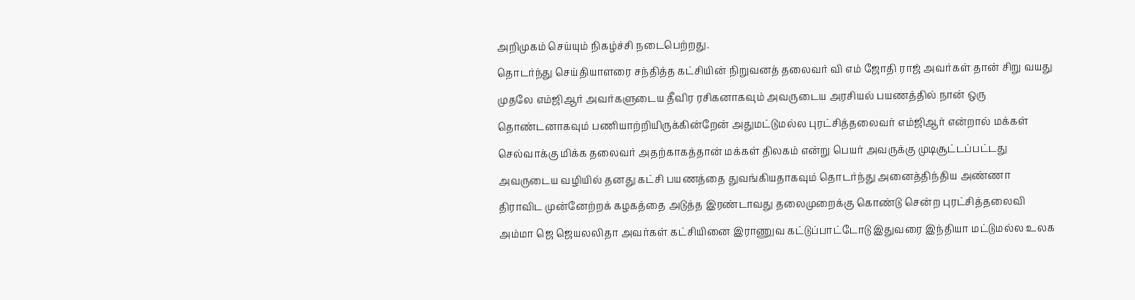அறிமுகம் செய்யும் நிகழ்ச்சி நடைபெற்றது.
தொடர்ந்து செய்தியாளரை சந்தித்த கட்சியின் நிறுவனத் தலைவர் வி எம் ஜோதி ராஜ் அவர்கள் தான் சிறு வயது முதலே எம்ஜிஆர் அவர்களுடைய தீவிர ரசிகனாகவும் அவருடைய அரசியல் பயணத்தில் நான் ஒரு தொண்டனாகவும் பணியாற்றியிருக்கின்றேன் அதுமட்டுமல்ல புரட்சித்தலைவர் எம்ஜிஆர் என்றால் மக்கள் செல்வாக்கு மிக்க தலைவர் அதற்காகத்தான் மக்கள் திலகம் என்று பெயர் அவருக்கு முடிசூட்டப்பட்டது அவருடைய வழியில் தனது கட்சி பயணத்தை துவங்கியதாகவும் தொடர்ந்து அனைத்திந்திய அண்ணா திராவிட முன்னேற்றக் கழகத்தை அடுத்த இரண்டாவது தலைமுறைக்கு கொண்டு சென்ற புரட்சித்தலைவி அம்மா ஜெ ஜெயலலிதா அவர்கள் கட்சியினை இராணுவ கட்டுப்பாட்டோடு இதுவரை இந்தியா மட்டுமல்ல உலக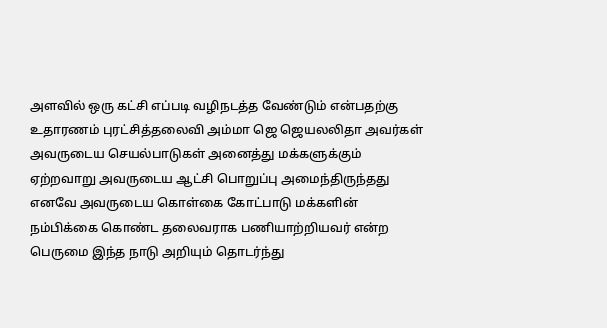அளவில் ஒரு கட்சி எப்படி வழிநடத்த வேண்டும் என்பதற்கு உதாரணம் புரட்சித்தலைவி அம்மா ஜெ ஜெயலலிதா அவர்கள் அவருடைய செயல்பாடுகள் அனைத்து மக்களுக்கும் ஏற்றவாறு அவருடைய ஆட்சி பொறுப்பு அமைந்திருந்தது எனவே அவருடைய கொள்கை கோட்பாடு மக்களின் நம்பிக்கை கொண்ட தலைவராக பணியாற்றியவர் என்ற பெருமை இந்த நாடு அறியும் தொடர்ந்து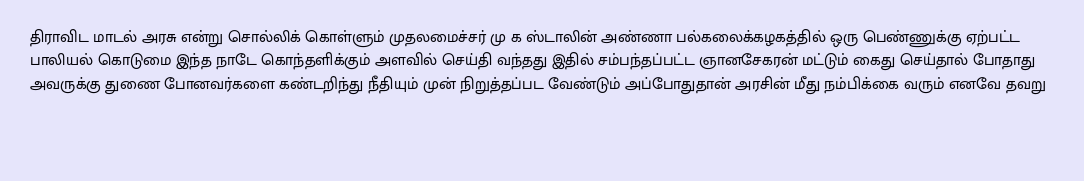திராவிட மாடல் அரசு என்று சொல்லிக் கொள்ளும் முதலமைச்சர் மு க ஸ்டாலின் அண்ணா பல்கலைக்கழகத்தில் ஒரு பெண்ணுக்கு ஏற்பட்ட பாலியல் கொடுமை இந்த நாடே கொந்தளிக்கும் அளவில் செய்தி வந்தது இதில் சம்பந்தப்பட்ட ஞானசேகரன் மட்டும் கைது செய்தால் போதாது அவருக்கு துணை போனவர்களை கண்டறிந்து நீதியும் முன் நிறுத்தப்பட வேண்டும் அப்போதுதான் அரசின் மீது நம்பிக்கை வரும் எனவே தவறு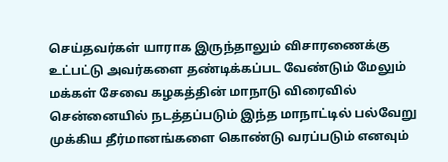செய்தவர்கள் யாராக இருந்தாலும் விசாரணைக்கு உட்பட்டு அவர்களை தண்டிக்கப்பட வேண்டும் மேலும் மக்கள் சேவை கழகத்தின் மாநாடு விரைவில் சென்னையில் நடத்தப்படும் இந்த மாநாட்டில் பல்வேறு முக்கிய தீர்மானங்களை கொண்டு வரப்படும் எனவும்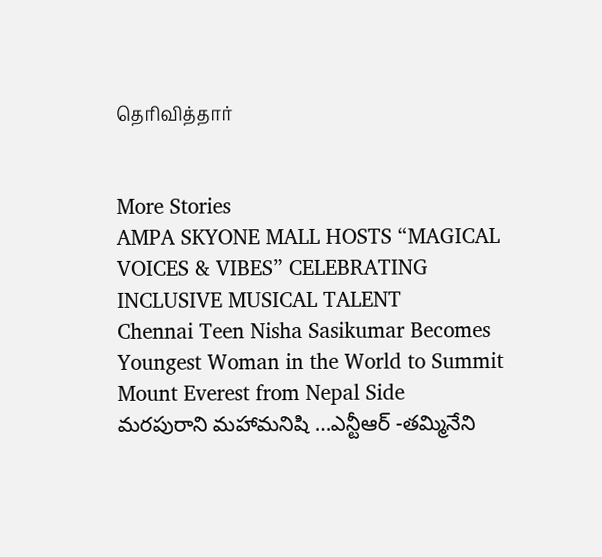தெரிவித்தார்


More Stories
AMPA SKYONE MALL HOSTS “MAGICAL VOICES & VIBES” CELEBRATING INCLUSIVE MUSICAL TALENT
Chennai Teen Nisha Sasikumar Becomes Youngest Woman in the World to Summit Mount Everest from Nepal Side
మరపురాని మహామనిషి …ఎన్టీఆర్ -తమ్మినేని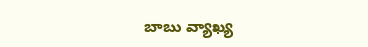బాబు వ్యాఖ్య